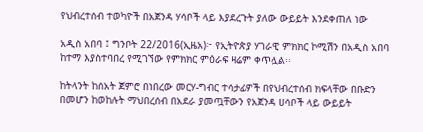የህብረተሰብ ተወካዮች በአጀንዳ ሃሳቦች ላይ እያደረጉት ያለው ውይይት እንደቀጠለ ነው

አዲስ አበባ ፤ ግንቦት 22/2016(ኢዜአ)፦ የኢትዮጵያ ሃገራዊ ምክክር ኮሚሽን በአዲስ አበባ ከተማ እያስተባበረ የሚገኘው የምክክር ምዕራፍ ዛሬም ቀጥሏል፡፡

ከትላንት ከሰአት ጀምሮ በነበረው መርሃ-ግብር ተሳታፊዎች በየህብረተሰብ ክፍላቸው በቡድን በመሆን ከወከሉት ማህበረሰብ በአደራ ያመጧቸውን የአጀንዳ ሀሳቦች ላይ ውይይት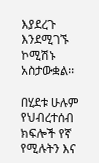እያደረጉ እንደሚገኙ ኮሚሽኑ አስታውቋል፡፡

በሂደቱ ሁሉም የህብረተሰብ ክፍሎች የኛ የሚሉትን እና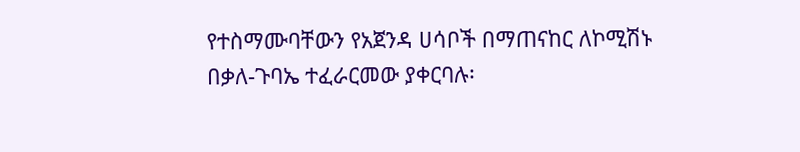የተስማሙባቸውን የአጀንዳ ሀሳቦች በማጠናከር ለኮሚሽኑ በቃለ-ጉባኤ ተፈራርመው ያቀርባሉ፡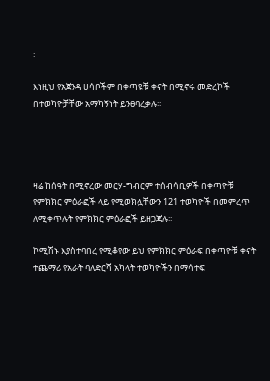፡

እነዚህ የአጀንዳ ሀሳቦችም በቀጣዩቹ ቀናት በሚኖሩ መድረኮች በተወካዮቻቸው አማካኝነት ይንፀባረቃሉ፡፡




ዛሬ ከሰዓት በሚኖረው መርሃ-ግብርም ተሰብሳቢዎች በቀጣዮቹ የምክክር ምዕራፎች ላይ የሚወክሏቸውን 121 ተወካዮች በመምረጥ ለሚቀጥሉት የምክክር ምዕራፎች ይዘጋጃሉ፡፡

ኮሚሽኑ እያስተባበረ የሚቆየው ይህ የምክክር ምዕራፍ በቀጣዮቹ ቀናት ተጨማሪ የአራት ባለድርሻ አካላት ተወካዮችን በማሳተፍ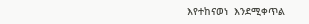እየተከናወነ  እንደሚቀጥል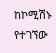ከኮሚሽኑ የተገኘው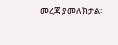መረጃ ያመለክታል፡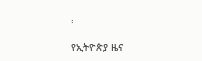፡

የኢትዮጵያ ዜና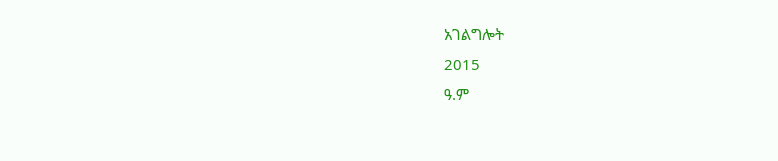አገልግሎት
2015
ዓ.ም